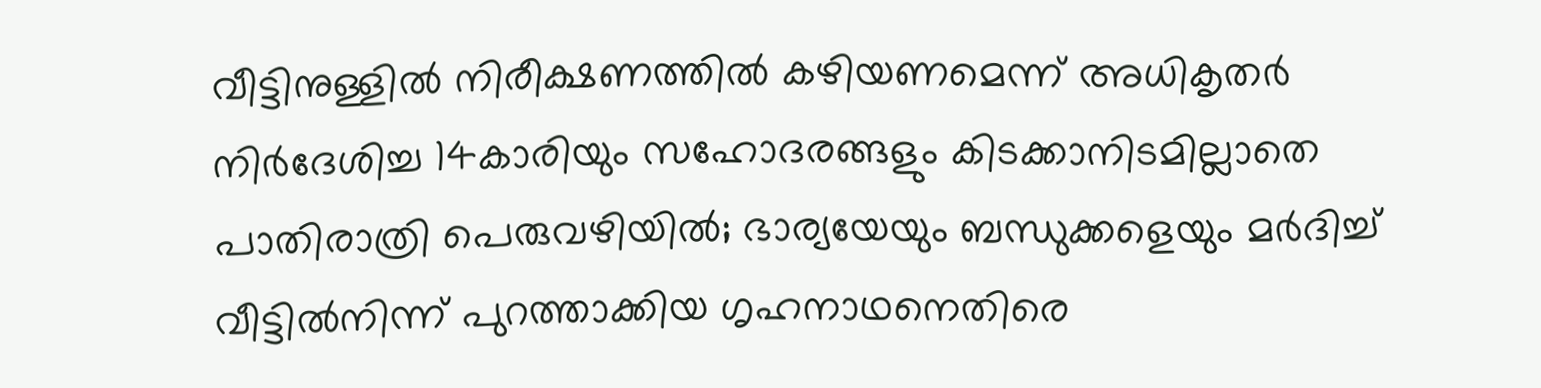വീട്ടിനുള്ളില്‍ നിരീക്ഷണത്തില്‍ കഴിയണമെന്ന് അധികൃതര്‍ നിര്‍ദേശിച്ച 14കാരിയും സഹോദരങ്ങളും കിടക്കാനിടമില്ലാതെ പാതിരാത്രി പെരുവഴിയില്‍; ഭാര്യയേയും ബന്ധുക്കളെയും മര്‍ദിച്ച് വീട്ടില്‍നിന്ന് പുറത്താക്കിയ ഗൃഹനാഥനെതിരെ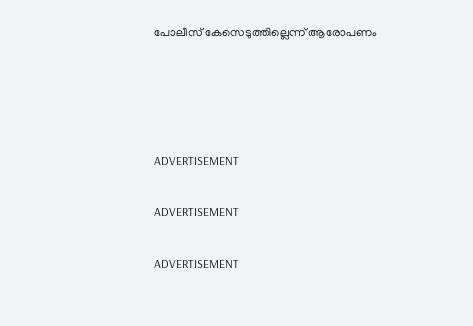പോലീസ് കേസെടുത്തില്ലെന്ന് ആരോപണം




ADVERTISEMENT

ADVERTISEMENT

ADVERTISEMENT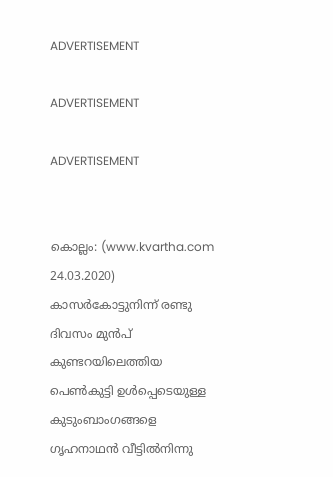ADVERTISEMENT

ADVERTISEMENT

ADVERTISEMENT


കൊല്ലം: (www.kvartha.com 24.03.2020) കാസര്‍കോട്ടുനിന്ന് രണ്ടു ദിവസം മുന്‍പ് കുണ്ടറയിലെത്തിയ പെണ്‍കുട്ടി ഉള്‍പ്പെടെയുള്ള കുടുംബാംഗങ്ങളെ ഗൃഹനാഥന്‍ വീട്ടില്‍നിന്നു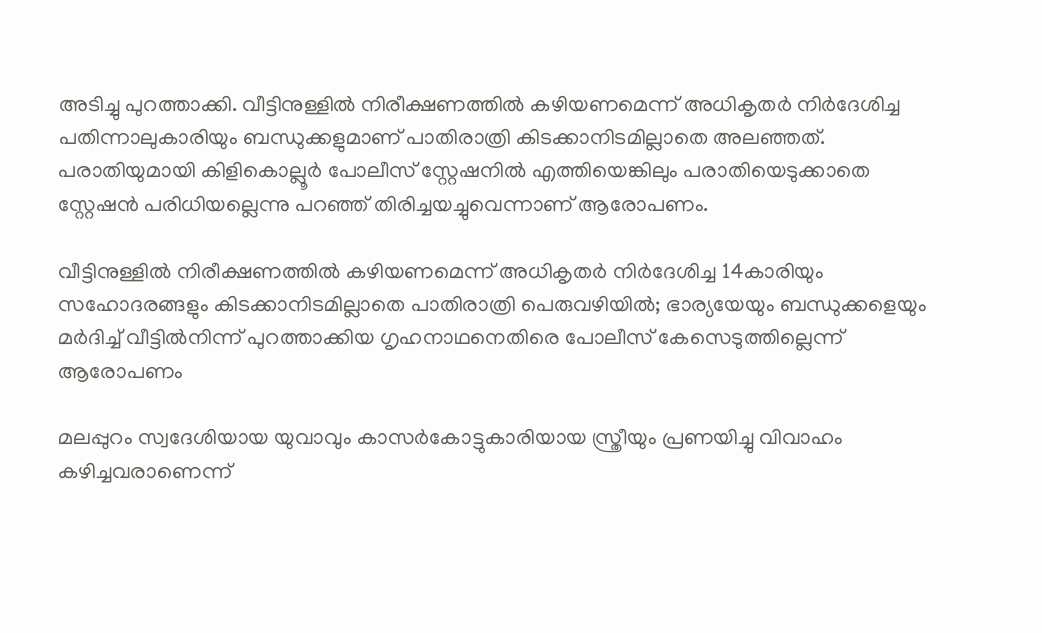അടിച്ചു പുറത്താക്കി. വീട്ടിനുള്ളില്‍ നിരീക്ഷണത്തില്‍ കഴിയണമെന്ന് അധികൃതര്‍ നിര്‍ദേശിച്ച പതിന്നാലുകാരിയും ബന്ധുക്കളുമാണ് പാതിരാത്രി കിടക്കാനിടമില്ലാതെ അലഞ്ഞത്. പരാതിയുമായി കിളികൊല്ലൂര്‍ പോലീസ് സ്റ്റേഷനില്‍ എത്തിയെങ്കിലും പരാതിയെടുക്കാതെ സ്റ്റേഷന്‍ പരിധിയല്ലെന്നു പറഞ്ഞ് തിരിച്ചയച്ചുവെന്നാണ് ആരോപണം.

വീട്ടിനുള്ളില്‍ നിരീക്ഷണത്തില്‍ കഴിയണമെന്ന് അധികൃതര്‍ നിര്‍ദേശിച്ച 14കാരിയും സഹോദരങ്ങളും കിടക്കാനിടമില്ലാതെ പാതിരാത്രി പെരുവഴിയില്‍; ഭാര്യയേയും ബന്ധുക്കളെയും മര്‍ദിച്ച് വീട്ടില്‍നിന്ന് പുറത്താക്കിയ ഗൃഹനാഥനെതിരെ പോലീസ് കേസെടുത്തില്ലെന്ന് ആരോപണം

മലപ്പുറം സ്വദേശിയായ യുവാവും കാസര്‍കോട്ടുകാരിയായ സ്ത്രീയും പ്രണയിച്ചു വിവാഹം കഴിച്ചവരാണെന്ന്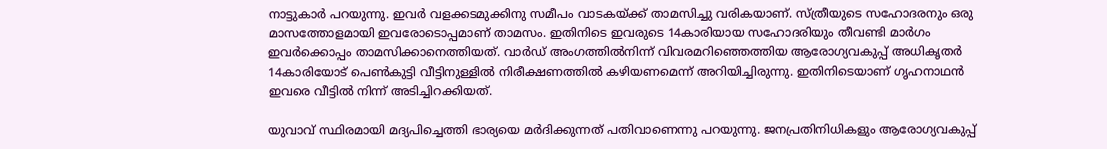നാട്ടുകാര്‍ പറയുന്നു. ഇവര്‍ വളക്കടമുക്കിനു സമീപം വാടകയ്ക്ക് താമസിച്ചു വരികയാണ്. സ്ത്രീയുടെ സഹോദരനും ഒരു മാസത്തോളമായി ഇവരോടൊപ്പമാണ് താമസം. ഇതിനിടെ ഇവരുടെ 14കാരിയായ സഹോദരിയും തീവണ്ടി മാര്‍ഗം ഇവര്‍ക്കൊപ്പം താമസിക്കാനെത്തിയത്. വാര്‍ഡ് അംഗത്തില്‍നിന്ന് വിവരമറിഞ്ഞെത്തിയ ആരോഗ്യവകുപ്പ് അധികൃതര്‍ 14കാരിയോട് പെണ്‍കുട്ടി വീട്ടിനുള്ളില്‍ നിരീക്ഷണത്തില്‍ കഴിയണമെന്ന് അറിയിച്ചിരുന്നു. ഇതിനിടെയാണ് ഗൃഹനാഥന്‍ ഇവരെ വീട്ടില്‍ നിന്ന് അടിച്ചിറക്കിയത്.

യുവാവ് സ്ഥിരമായി മദ്യപിച്ചെത്തി ഭാര്യയെ മര്‍ദിക്കുന്നത് പതിവാണെന്നു പറയുന്നു. ജനപ്രതിനിധികളും ആരോഗ്യവകുപ്പ്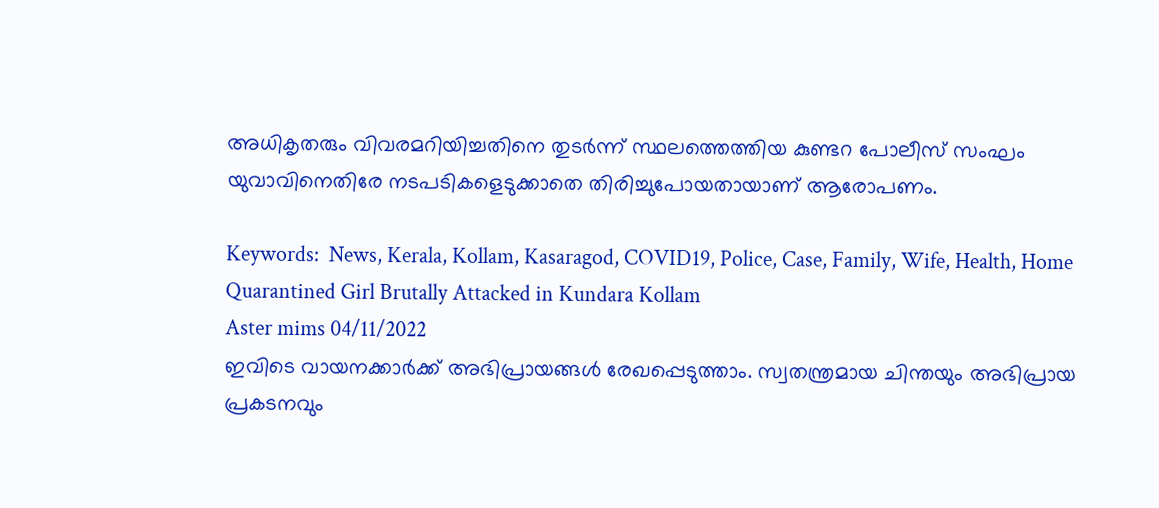അധികൃതരും വിവരമറിയിച്ചതിനെ തുടര്‍ന്ന് സ്ഥലത്തെത്തിയ കുണ്ടറ പോലീസ് സംഘം യുവാവിനെതിരേ നടപടികളെടുക്കാതെ തിരിച്ചുപോയതായാണ് ആരോപണം.

Keywords:  News, Kerala, Kollam, Kasaragod, COVID19, Police, Case, Family, Wife, Health, Home Quarantined Girl Brutally Attacked in Kundara Kollam
Aster mims 04/11/2022
ഇവിടെ വായനക്കാർക്ക് അഭിപ്രായങ്ങൾ രേഖപ്പെടുത്താം. സ്വതന്ത്രമായ ചിന്തയും അഭിപ്രായ പ്രകടനവും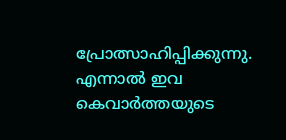പ്രോത്സാഹിപ്പിക്കുന്നു. എന്നാൽ ഇവ കെവാർത്തയുടെ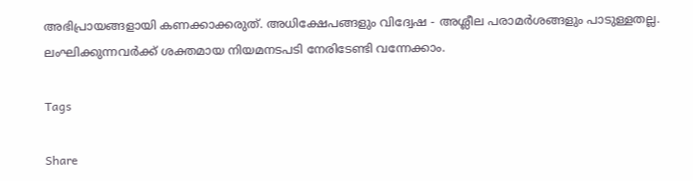അഭിപ്രായങ്ങളായി കണക്കാക്കരുത്. അധിക്ഷേപങ്ങളും വിദ്വേഷ - അശ്ലീല പരാമർശങ്ങളും പാടുള്ളതല്ല. ലംഘിക്കുന്നവർക്ക് ശക്തമായ നിയമനടപടി നേരിടേണ്ടി വന്നേക്കാം.

Tags

Share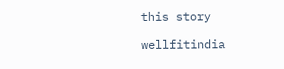this story

wellfitindia